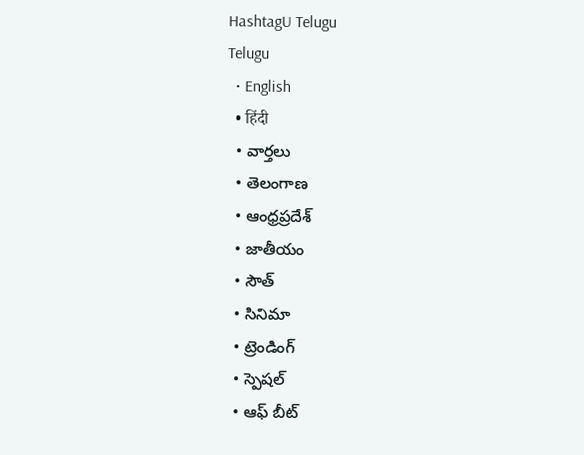HashtagU Telugu
Telugu
  • English
  • हिंदी
  • వార్తలు
  • తెలంగాణ
  • ఆంధ్రప్రదేశ్
  • జాతీయం
  • సౌత్
  • సినిమా
  • ట్రెండింగ్
  • స్పెషల్
  • ఆఫ్ బీట్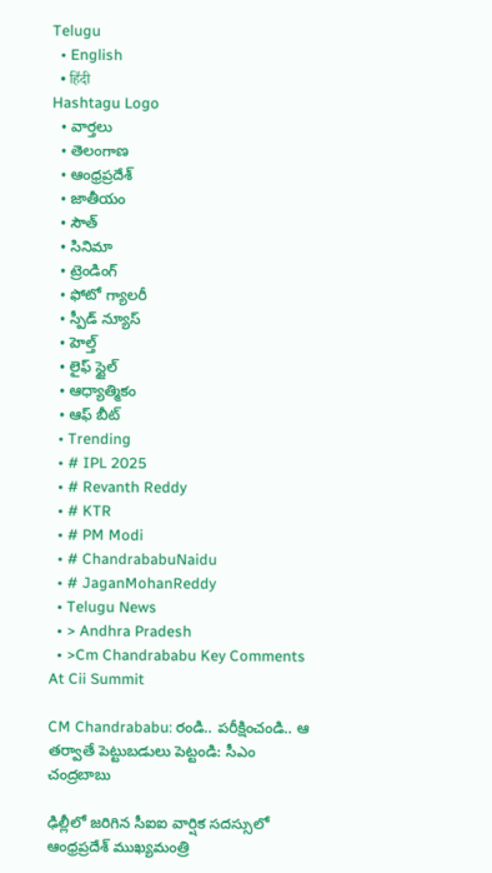Telugu
  • English
  • हिंदी
Hashtagu Logo
  • వార్తలు
  • తెలంగాణ
  • ఆంధ్రప్రదేశ్
  • జాతీయం
  • సౌత్
  • సినిమా
  • ట్రెండింగ్
  • ఫోటో గ్యాలరీ
  • స్పీడ్ న్యూస్
  • హెల్త్
  • లైఫ్ స్టైల్
  • ఆధ్యాత్మికం
  • ఆఫ్ బీట్
  • Trending
  • # IPL 2025
  • # Revanth Reddy
  • # KTR
  • # PM Modi
  • # ChandrababuNaidu
  • # JaganMohanReddy
  • Telugu News
  • > Andhra Pradesh
  • >Cm Chandrababu Key Comments At Cii Summit

CM Chandrababu: రండి.. పరీక్షించండి.. ఆ తర్వాతే పెట్టుబడులు పెట్టండి: సీఎం చంద్ర‌బాబు

ఢిల్లీలో జరిగిన సీఐఐ వార్షిక సదస్సులో ఆంధ్రప్రదేశ్ ముఖ్యమంత్రి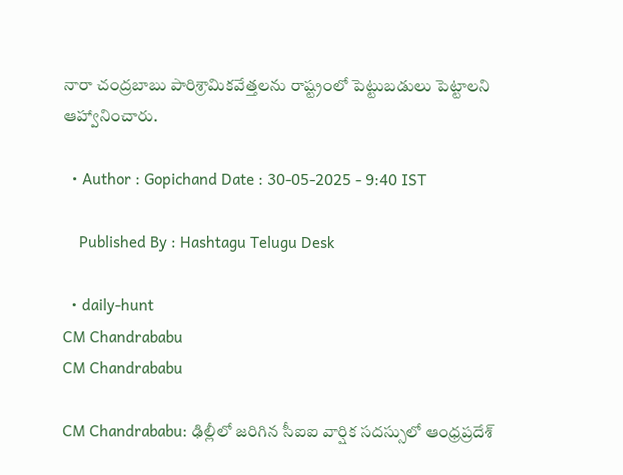నారా చంద్రబాబు పారిశ్రామికవేత్తలను రాష్ట్రంలో పెట్టుబడులు పెట్టాలని ఆహ్వానించారు.

  • Author : Gopichand Date : 30-05-2025 - 9:40 IST

    Published By : Hashtagu Telugu Desk

  • daily-hunt
CM Chandrababu
CM Chandrababu

CM Chandrababu: ఢిల్లీలో జరిగిన సీఐఐ వార్షిక సదస్సులో ఆంధ్రప్రదేశ్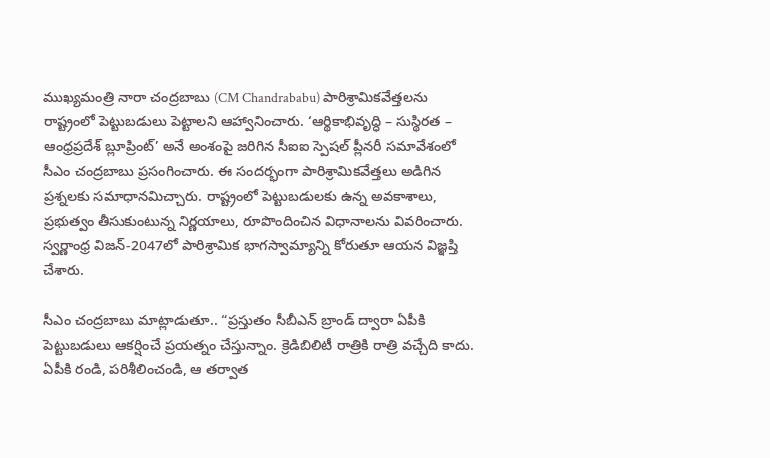ముఖ్యమంత్రి నారా చంద్రబాబు (CM Chandrababu) పారిశ్రామికవేత్తలను రాష్ట్రంలో పెట్టుబడులు పెట్టాలని ఆహ్వానించారు. ‘ఆర్థికాభివృద్ధి – సుస్థిరత – ఆంధ్రప్రదేశ్ బ్లూప్రింట్’ అనే అంశంపై జరిగిన సీఐఐ స్పెషల్ ప్లీనరీ సమావేశంలో సీఎం చంద్రబాబు ప్రసంగించారు. ఈ సందర్భంగా పారిశ్రామికవేత్తలు అడిగిన ప్రశ్నలకు సమాధానమిచ్చారు. రాష్ట్రంలో పెట్టుబడులకు ఉన్న అవకాశాలు, ప్రభుత్వం తీసుకుంటున్న నిర్ణయాలు, రూపొందించిన విధానాలను వివరించారు. స్వర్ణాంధ్ర విజన్-2047లో పారిశ్రామిక భాగస్వామ్యాన్ని కోరుతూ ఆయన విజ్ఞప్తి చేశారు.

సీఎం చంద్రబాబు మాట్లాడుతూ.. “ప్రస్తుతం సీబీఎన్ బ్రాండ్ ద్వారా ఏపీకి పెట్టుబడులు ఆకర్షించే ప్రయత్నం చేస్తున్నాం. క్రెడిబిలిటీ రాత్రికి రాత్రి వచ్చేది కాదు. ఏపీకి రండి, పరిశీలించండి, ఆ తర్వాత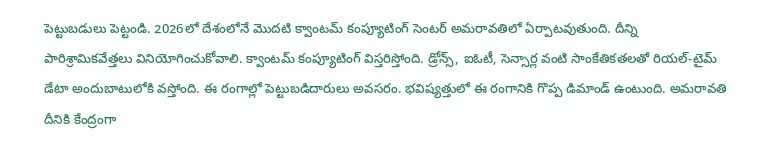పెట్టుబడులు పెట్టండి. 2026లో దేశంలోనే మొదటి క్వాంటమ్ కంప్యూటింగ్ సెంటర్ అమరావతిలో ఏర్పాటవుతుంది. దీన్ని పారిశ్రామికవేత్తలు వినియోగించుకోవాలి. క్వాంటమ్ కంప్యూటింగ్ విస్తరిస్తోంది. డ్రోన్స్, ఐఓటీ, సెన్సార్ల వంటి సాంకేతికతలతో రియల్-టైమ్ డేటా అందుబాటులోకి వస్తోంది. ఈ రంగాల్లో పెట్టుబడిదారులు అవసరం. భవిష్యత్తులో ఈ రంగానికి గొప్ప డిమాండ్ ఉంటుంది. అమరావతి దీనికి కేంద్రంగా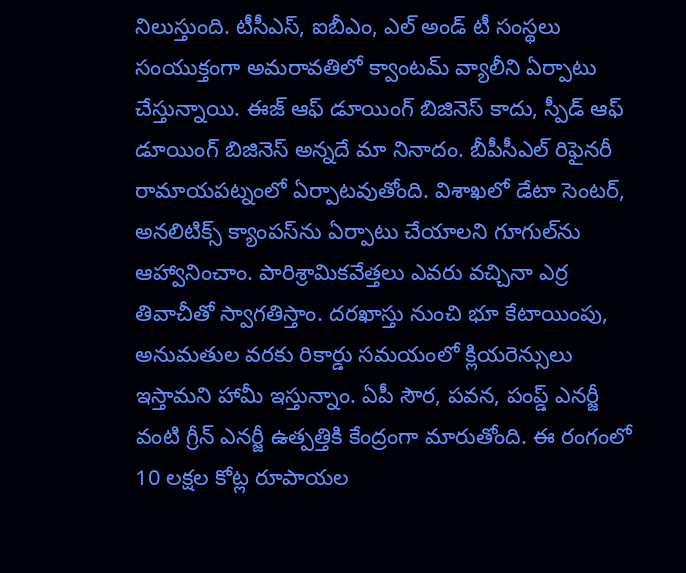నిలుస్తుంది. టీసీఎస్, ఐబీఎం, ఎల్ అండ్ టీ సంస్థలు సంయుక్తంగా అమరావతిలో క్వాంటమ్ వ్యాలీని ఏర్పాటు చేస్తున్నాయి. ఈజ్ ఆఫ్ డూయింగ్ బిజినెస్ కాదు, స్పీడ్ ఆఫ్ డూయింగ్ బిజినెస్ అన్నదే మా నినాదం. బీపీసీఎల్ రిఫైనరీ రామాయపట్నంలో ఏర్పాటవుతోంది. విశాఖలో డేటా సెంటర్, అనలిటిక్స్ క్యాంపస్‌ను ఏర్పాటు చేయాలని గూగుల్‌ను ఆహ్వానించాం. పారిశ్రామికవేత్తలు ఎవరు వచ్చినా ఎర్ర తివాచీతో స్వాగతిస్తాం. దరఖాస్తు నుంచి భూ కేటాయింపు, అనుమతుల వరకు రికార్డు సమయంలో క్లియరెన్సులు ఇస్తామని హామీ ఇస్తున్నాం. ఏపీ సౌర, పవన, పంప్డ్ ఎనర్జీ వంటి గ్రీన్ ఎనర్జీ ఉత్పత్తికి కేంద్రంగా మారుతోంది. ఈ రంగంలో 10 లక్షల కోట్ల రూపాయల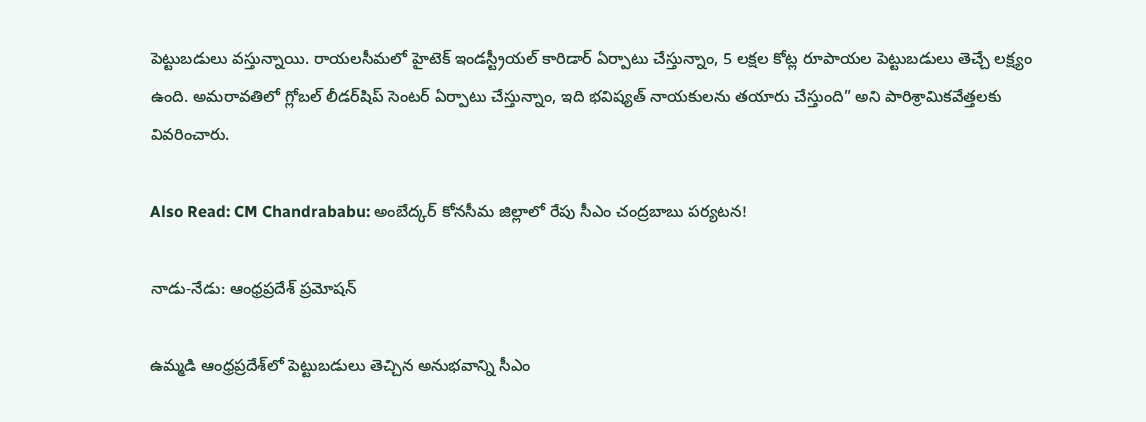పెట్టుబడులు వస్తున్నాయి. రాయలసీమలో హైటెక్ ఇండస్ట్రీయల్ కారిడార్ ఏర్పాటు చేస్తున్నాం, 5 లక్షల కోట్ల రూపాయల పెట్టుబడులు తెచ్చే లక్ష్యం ఉంది. అమరావతిలో గ్లోబల్ లీడర్‌షిప్ సెంటర్ ఏర్పాటు చేస్తున్నాం, ఇది భవిష్యత్ నాయకులను తయారు చేస్తుంది” అని పారిశ్రామికవేత్తలకు వివరించారు.

Also Read: CM Chandrababu: అంబేద్కర్ కోనసీమ జిల్లాలో రేపు సీఎం చంద్రబాబు పర్యటన!

నాడు-నేడు: ఆంధ్రప్రదేశ్ ప్రమోషన్

ఉమ్మడి ఆంధ్రప్రదేశ్‌లో పెట్టుబడులు తెచ్చిన అనుభవాన్ని సీఎం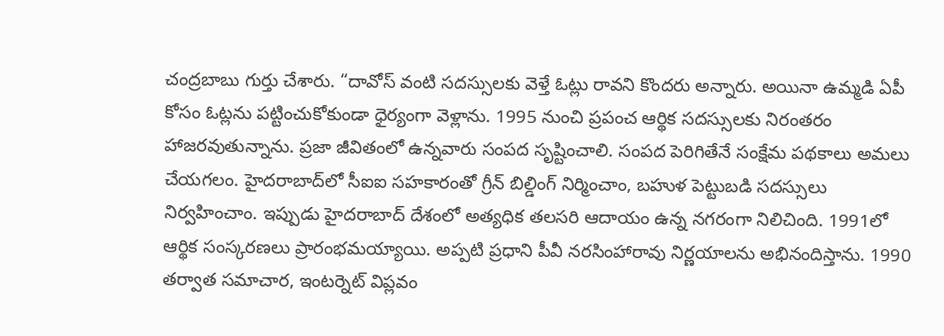చంద్రబాబు గుర్తు చేశారు. “దావోస్ వంటి సదస్సులకు వెళ్తే ఓట్లు రావని కొందరు అన్నారు. అయినా ఉమ్మడి ఏపీ కోసం ఓట్లను పట్టించుకోకుండా ధైర్యంగా వెళ్లాను. 1995 నుంచి ప్రపంచ ఆర్థిక సదస్సులకు నిరంతరం హాజరవుతున్నాను. ప్రజా జీవితంలో ఉన్నవారు సంపద సృష్టించాలి. సంపద పెరిగితేనే సంక్షేమ పథకాలు అమలు చేయగలం. హైదరాబాద్‌లో సీఐఐ సహకారంతో గ్రీన్ బిల్డింగ్ నిర్మించాం, బహుళ పెట్టుబడి సదస్సులు నిర్వహించాం. ఇప్పుడు హైదరాబాద్ దేశంలో అత్యధిక తలసరి ఆదాయం ఉన్న నగరంగా నిలిచింది. 1991లో ఆర్థిక సంస్కరణలు ప్రారంభమయ్యాయి. అప్పటి ప్రధాని పీవీ నరసింహారావు నిర్ణయాలను అభినందిస్తాను. 1990 తర్వాత సమాచార, ఇంటర్నెట్ విప్లవం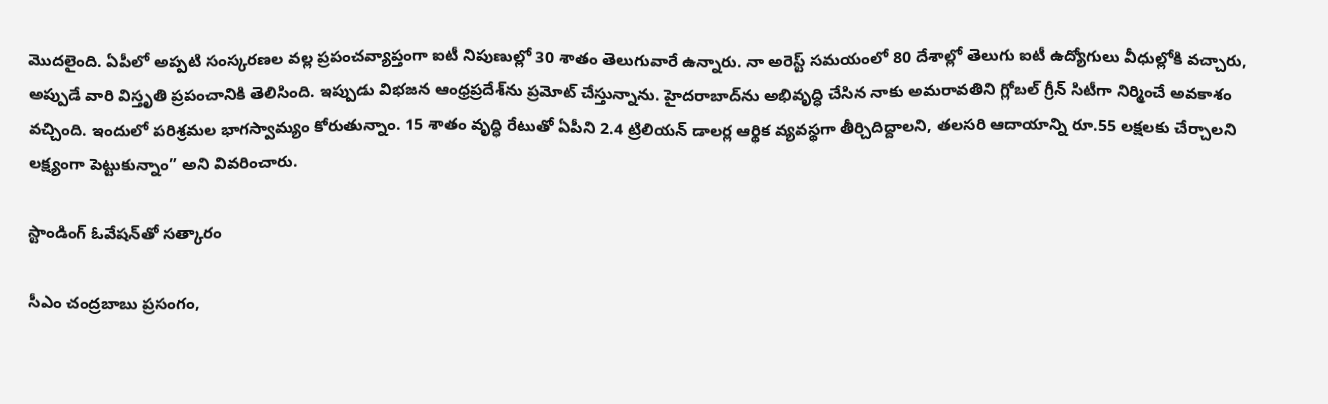మొదలైంది. ఏపీలో అప్పటి సంస్కరణల వల్ల ప్రపంచవ్యాప్తంగా ఐటీ నిపుణుల్లో 30 శాతం తెలుగువారే ఉన్నారు. నా అరెస్ట్ సమయంలో 80 దేశాల్లో తెలుగు ఐటీ ఉద్యోగులు వీధుల్లోకి వచ్చారు, అప్పుడే వారి విస్తృతి ప్రపంచానికి తెలిసింది. ఇప్పుడు విభజన ఆంధ్రప్రదేశ్‌ను ప్రమోట్ చేస్తున్నాను. హైదరాబాద్‌ను అభివృద్ధి చేసిన నాకు అమరావతిని గ్లోబల్ గ్రీన్ సిటీగా నిర్మించే అవకాశం వచ్చింది. ఇందులో పరిశ్రమల భాగస్వామ్యం కోరుతున్నాం. 15 శాతం వృద్ధి రేటుతో ఏపీని 2.4 ట్రిలియన్ డాలర్ల ఆర్థిక వ్యవస్థగా తీర్చిదిద్దాలని, తలసరి ఆదాయాన్ని రూ.55 లక్షలకు చేర్చాలని లక్ష్యంగా పెట్టుకున్నాం” అని వివరించారు.

స్టాండింగ్ ఓవేషన్‌తో సత్కారం

సీఎం చంద్రబాబు ప్రసంగం,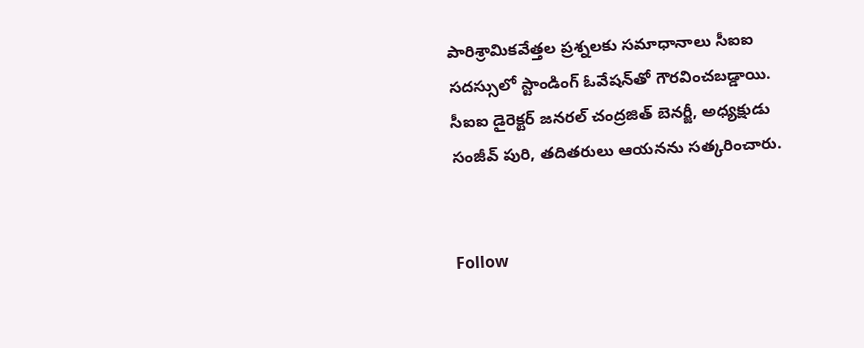పారిశ్రామికవేత్తల ప్రశ్నలకు సమాధానాలు సీఐఐ సదస్సులో స్టాండింగ్ ఓవేషన్‌తో గౌరవించబడ్డాయి. సీఐఐ డైరెక్టర్ జనరల్ చంద్రజిత్ బెనర్జీ, అధ్యక్షుడు సంజీవ్ పురి, తదితరులు ఆయనను సత్కరించారు.


Follow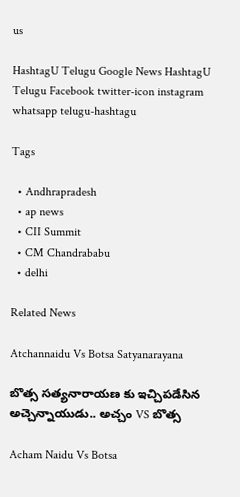us

HashtagU Telugu Google News HashtagU Telugu Facebook twitter-icon instagram whatsapp telugu-hashtagu

Tags

  • Andhrapradesh
  • ap news
  • CII Summit
  • CM Chandrababu
  • delhi

Related News

Atchannaidu Vs Botsa Satyanarayana

బొత్స సత్యనారాయణ కు ఇచ్చిపడేసిన అచ్చెన్నాయుడు.. అచ్చం VS బొత్స

Acham Naidu Vs Botsa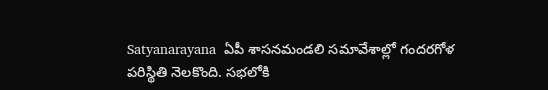Satyanarayana  ఏపీ శాసనమండలి సమావేశాల్లో గందరగోళ పరిస్థితి నెలకొంది. సభలోకి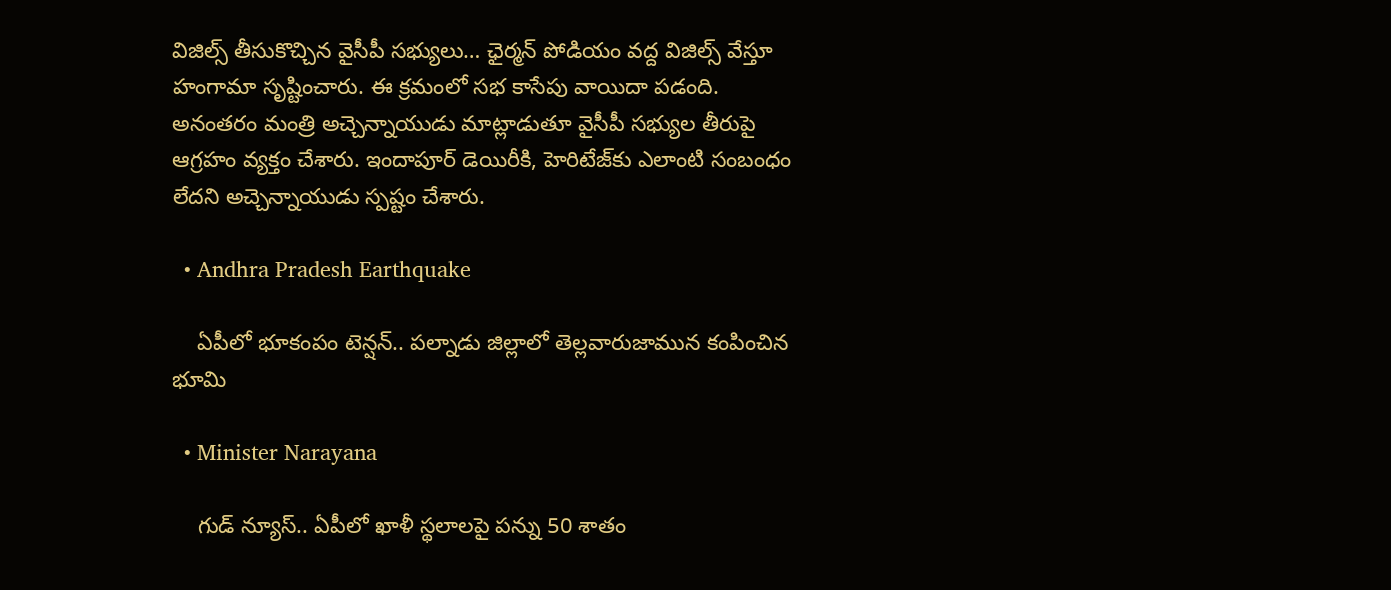విజిల్స్ తీసుకొచ్చిన వైసీపీ సభ్యులు… ఛైర్మన్ పోడియం వద్ద విజిల్స్ వేస్తూ హంగామా సృష్టించారు. ఈ క్రమంలో సభ కాసేపు వాయిదా పడంది. అనంతరం మంత్రి అచ్చెన్నాయుడు మాట్లాడుతూ వైసీపీ సభ్యుల తీరుపై ఆగ్రహం వ్యక్తం చేశారు. ఇందాపూర్ డెయిరీకి, హెరిటేజ్‌కు ఎలాంటి సంబంధం లేదని అచ్చెన్నాయుడు స్పష్టం చేశారు.

  • Andhra Pradesh Earthquake

    ఏపీలో భూకంపం టెన్షన్.. పల్నాడు జిల్లాలో తెల్లవారుజామున కంపించిన భూమి

  • Minister Narayana

    గుడ్ న్యూస్.. ఏపీలో ఖాళీ స్థలాలపై పన్ను 50 శాతం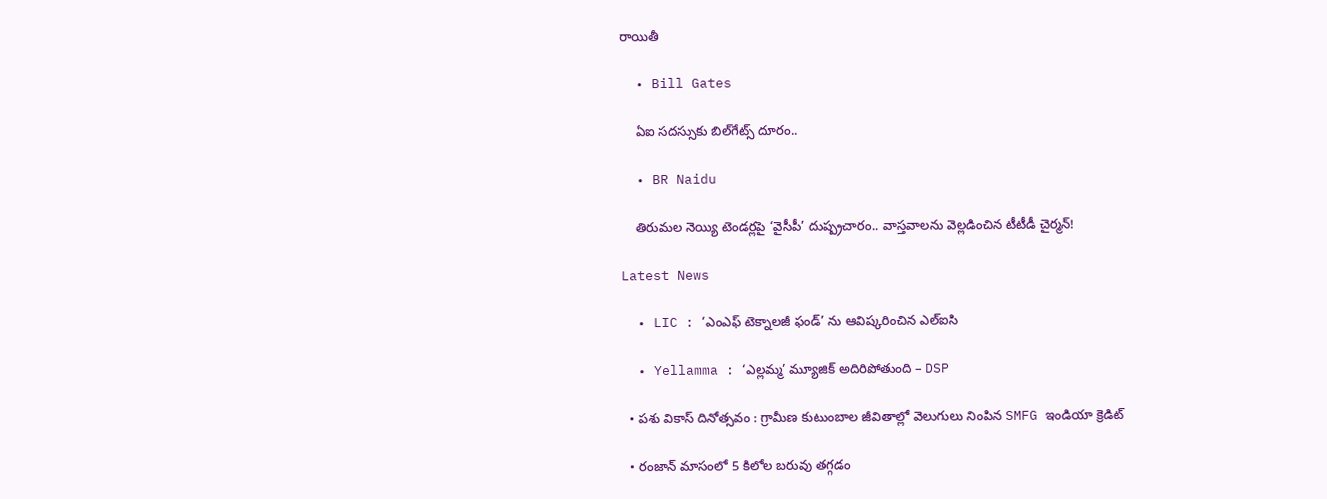రాయితీ

  • Bill Gates

    ఏఐ సదస్సుకు బిల్‌గేట్స్‌ దూరం..

  • BR Naidu

    తిరుమల నెయ్యి టెండర్లపై ‘వైసీపీ’ దుష్ప్రచారం.. వాస్తవాలను వెల్లడించిన టీటీడీ చైర్మన్!

Latest News

  • LIC : ‘ఎంఎఫ్ టెక్నాలజీ ఫండ్’ ను ఆవిష్కరించిన ఎల్ఐసి

  • Yellamma : ‘ఎల్లమ్మ’ మ్యూజిక్ అదిరిపోతుంది – DSP

  • పశు వికాస్ దినోత్సవం : గ్రామీణ కుటుంబాల జీవితాల్లో వెలుగులు నింపిన SMFG ఇండియా క్రెడిట్

  • రంజాన్ మాసంలో 5 కిలోల బరువు తగ్గడం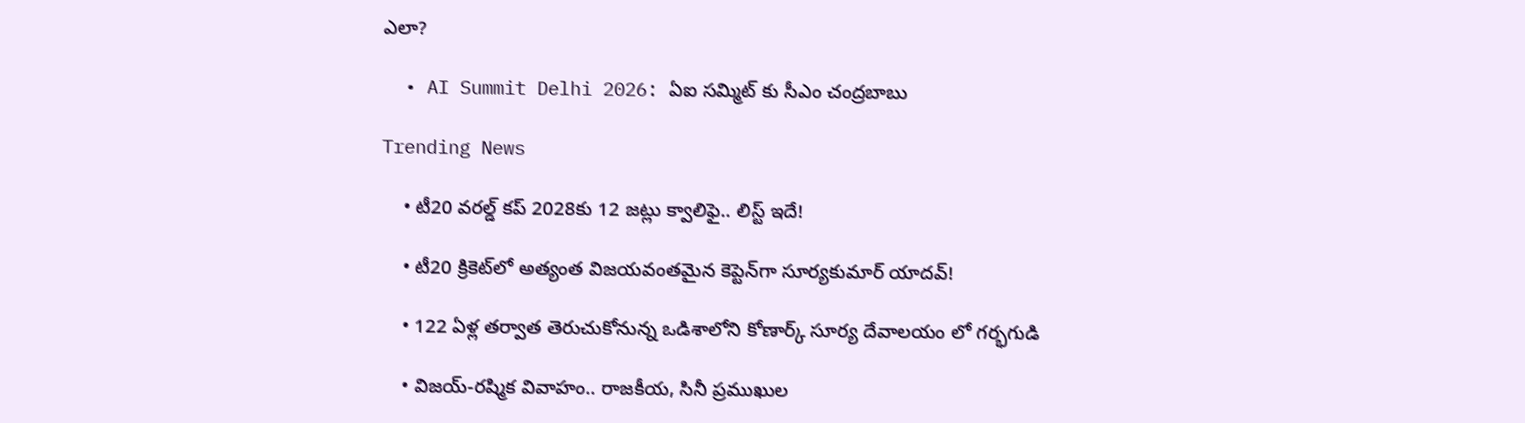ఎలా?

  • AI Summit Delhi 2026: ఏఐ సమ్మిట్ కు సీఎం చంద్రబాబు

Trending News

    • టీ20 వరల్డ్ కప్ 2028కు 12 జట్లు క్వాలిఫై.. లిస్ట్ ఇదే!

    • టీ20 క్రికెట్‌లో అత్యంత విజయవంతమైన కెప్టెన్‌గా సూర్యకుమార్ యాదవ్!

    • 122 ఏళ్ల తర్వాత తెరుచుకోనున్న ఒడిశాలోని కోణార్క్ సూర్య దేవాలయం లో గర్భగుడి

    • విజయ్-రష్మిక వివాహం.. రాజకీయ, సినీ ప్రముఖుల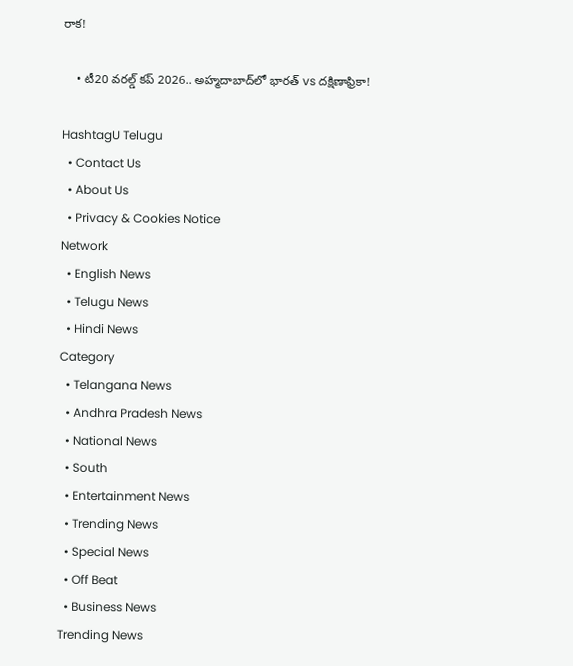రాక!

    • టీ20 వరల్డ్ కప్ 2026.. అహ్మదాబాద్‌లో భారత్ vs దక్షిణాఫ్రికా!

HashtagU Telugu
  • Contact Us
  • About Us
  • Privacy & Cookies Notice
Network
  • English News
  • Telugu News
  • Hindi News
Category
  • Telangana News
  • Andhra Pradesh News
  • National News
  • South
  • Entertainment News
  • Trending News
  • Special News
  • Off Beat
  • Business News
Trending News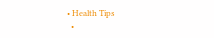• Health Tips
  •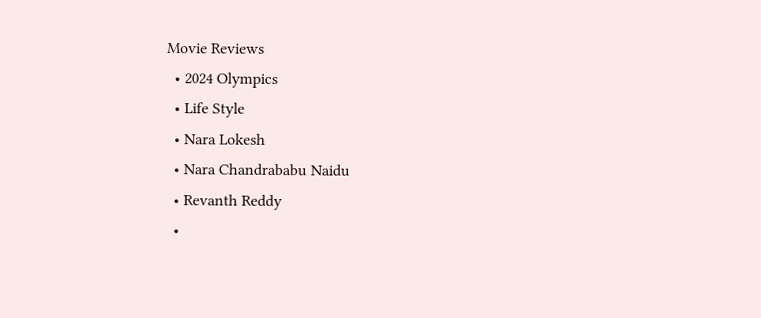Movie Reviews
  • 2024 Olympics
  • Life Style
  • Nara Lokesh
  • Nara Chandrababu Naidu
  • Revanth Reddy
  •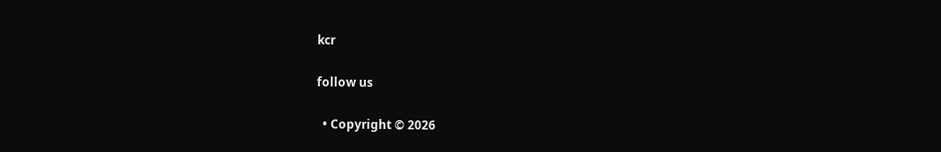kcr

follow us

  • Copyright © 2026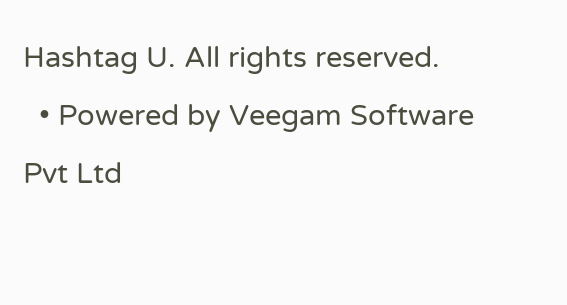Hashtag U. All rights reserved.
  • Powered by Veegam Software Pvt Ltd